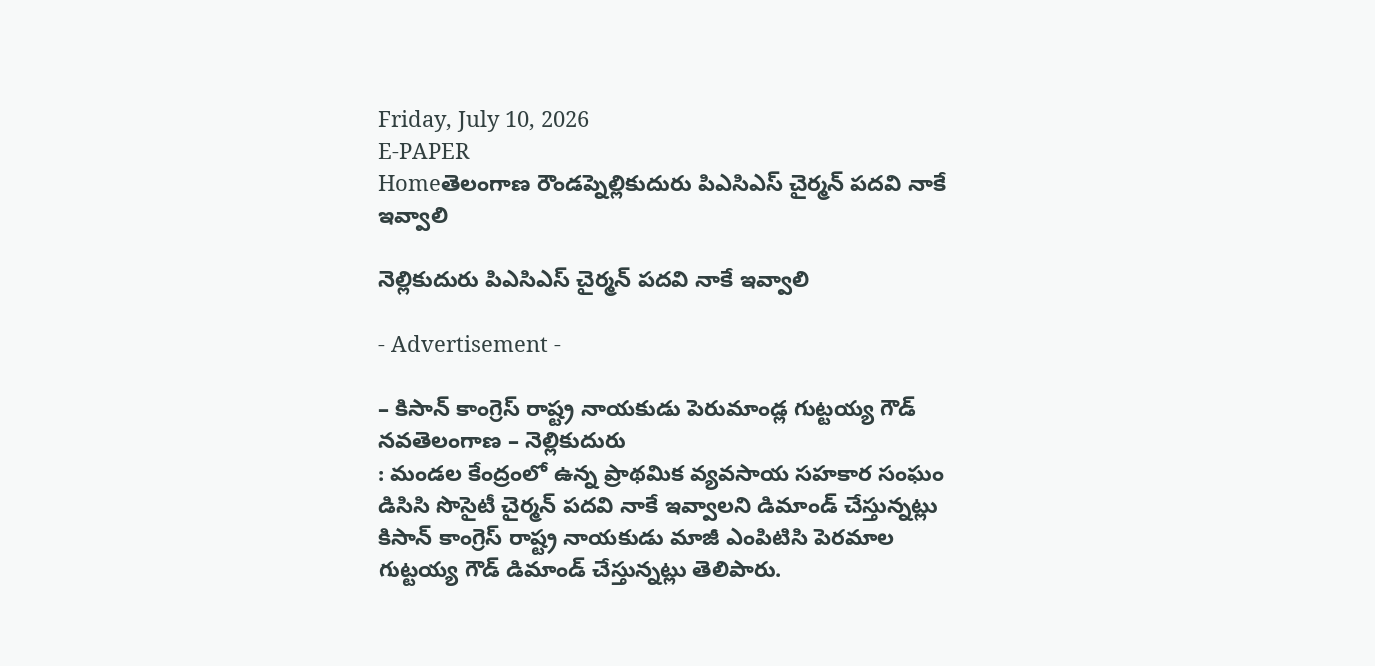Friday, July 10, 2026
E-PAPER
Homeతెలంగాణ రౌండప్నెల్లికుదురు పిఎసిఎస్ చైర్మన్ పదవి నాకే ఇవ్వాలి

నెల్లికుదురు పిఎసిఎస్ చైర్మన్ పదవి నాకే ఇవ్వాలి

- Advertisement -

– కిసాన్ కాంగ్రెస్ రాష్ట్ర నాయకుడు పెరుమాండ్ల గుట్టయ్య గౌడ్
నవతెలంగాణ – నెల్లికుదురు
: మండల కేంద్రంలో ఉన్న ప్రాథమిక వ్యవసాయ సహకార సంఘం డిసిసి సొసైటీ చైర్మన్ పదవి నాకే ఇవ్వాలని డిమాండ్ చేస్తున్నట్లు కిసాన్ కాంగ్రెస్ రాష్ట్ర నాయకుడు మాజీ ఎంపిటిసి పెరమాల గుట్టయ్య గౌడ్ డిమాండ్ చేస్తున్నట్లు తెలిపారు.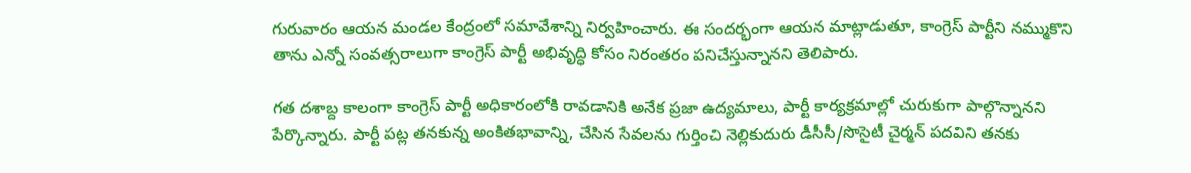గురువారం ఆయన మండల కేంద్రంలో సమావేశాన్ని నిర్వహించారు. ఈ సందర్భంగా ఆయన మాట్లాడుతూ, కాంగ్రెస్ పార్టీని నమ్ముకొని తాను ఎన్నో సంవత్సరాలుగా కాంగ్రెస్ పార్టీ అభివృద్ధి కోసం నిరంతరం పనిచేస్తున్నానని తెలిపారు.

గత దశాబ్ద కాలంగా కాంగ్రెస్ పార్టీ అధికారంలోకి రావడానికి అనేక ప్రజా ఉద్యమాలు, పార్టీ కార్యక్రమాల్లో చురుకుగా పాల్గొన్నానని పేర్కొన్నారు. పార్టీ పట్ల తనకున్న అంకితభావాన్ని, చేసిన సేవలను గుర్తించి నెల్లికుదురు డీసీసీ/సొసైటీ చైర్మన్ పదవిని తనకు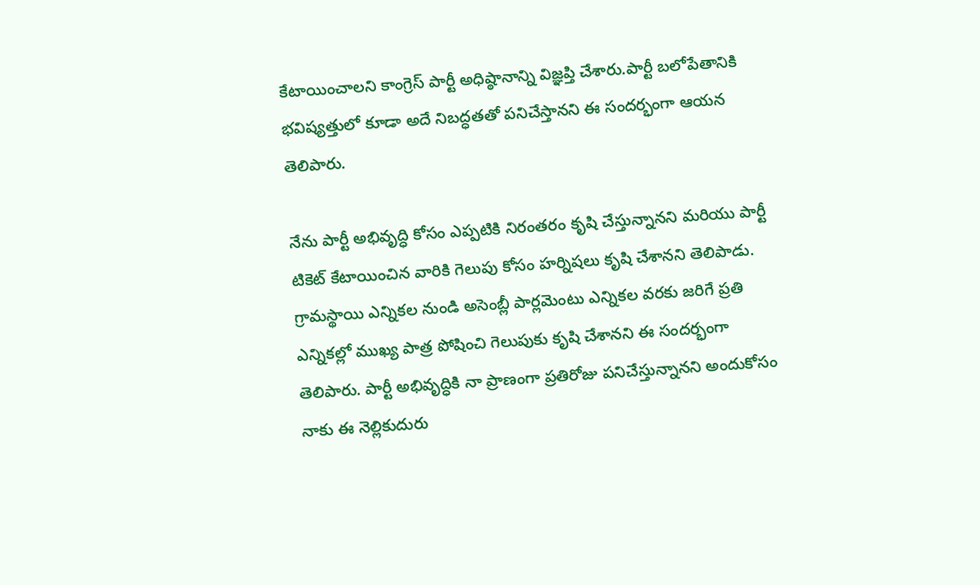కేటాయించాలని కాంగ్రెస్ పార్టీ అధిష్ఠానాన్ని విజ్ఞప్తి చేశారు.పార్టీ బలోపేతానికి భవిష్యత్తులో కూడా అదే నిబద్ధతతో పనిచేస్తానని ఈ సందర్భంగా ఆయన తెలిపారు.

నేను పార్టీ అభివృద్ధి కోసం ఎప్పటికి నిరంతరం కృషి చేస్తున్నానని మరియు పార్టీ టికెట్ కేటాయించిన వారికి గెలుపు కోసం హర్నిషలు కృషి చేశానని తెలిపాడు. గ్రామస్థాయి ఎన్నికల నుండి అసెంబ్లీ పార్లమెంటు ఎన్నికల వరకు జరిగే ప్రతి ఎన్నికల్లో ముఖ్య పాత్ర పోషించి గెలుపుకు కృషి చేశానని ఈ సందర్భంగా తెలిపారు. పార్టీ అభివృద్ధికి నా ప్రాణంగా ప్రతిరోజు పనిచేస్తున్నానని అందుకోసం నాకు ఈ నెల్లికుదురు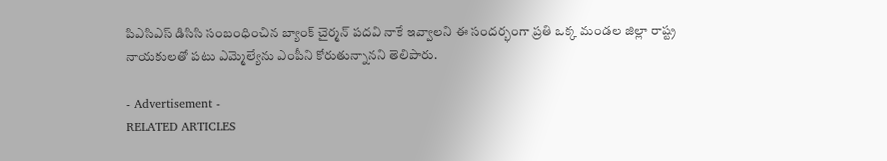పిఎసిఎస్ డిసిసి సంబంధించిన బ్యాంక్ చైర్మన్ పదవి నాకే ఇవ్వాలని ఈ సందర్భంగా ప్రతి ఒక్క మండల జిల్లా రాష్ట్ర నాయకులతో పటు ఎమ్మెల్యేను ఎంపీని కోరుతున్నానని తెలిపారు.

- Advertisement -
RELATED ARTICLES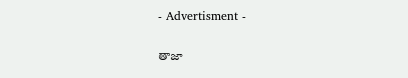- Advertisment -

తాజా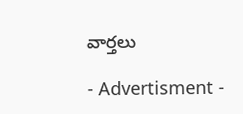వార్తలు

- Advertisment -